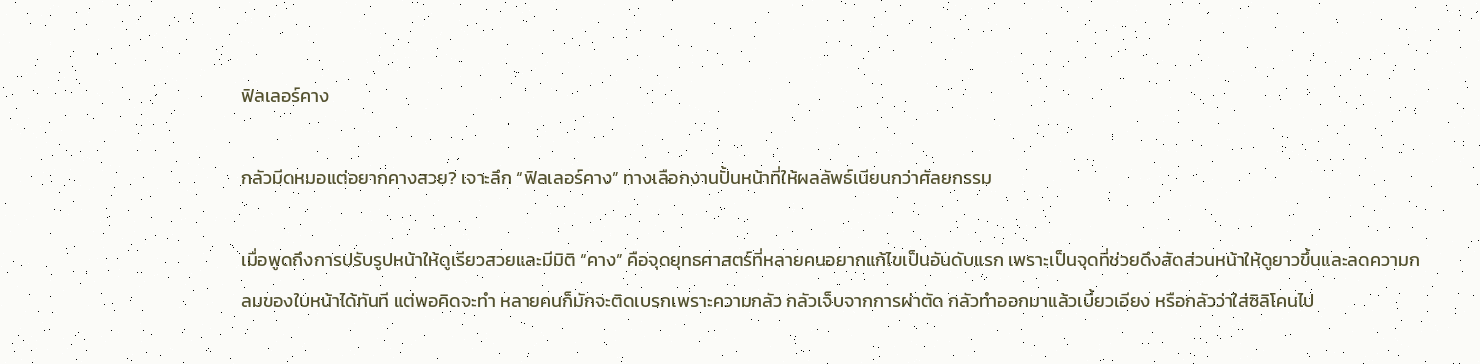ฟิลเลอร์คาง

กลัวมีดหมอแต่อยากคางสวย? เจาะลึก “ฟิลเลอร์คาง” ทางเลือกงานปั้นหน้าที่ให้ผลลัพธ์เนียนกว่าศัลยกรรม

เมื่อพูดถึงการปรับรูปหน้าให้ดูเรียวสวยและมีมิติ “คาง” คือจุดยุทธศาสตร์ที่หลายคนอยากแก้ไขเป็นอันดับแรก เพราะเป็นจุดที่ช่วยดึงสัดส่วนหน้าให้ดูยาวขึ้นและลดความกลมของใบหน้าได้ทันที แต่พอคิดจะทำ หลายคนก็มักจะติดเบรกเพราะความกลัว กลัวเจ็บจากการผ่าตัด กลัวทำออกมาแล้วเบี้ยวเอียง หรือกลัวว่าใส่ซิลิโคนไป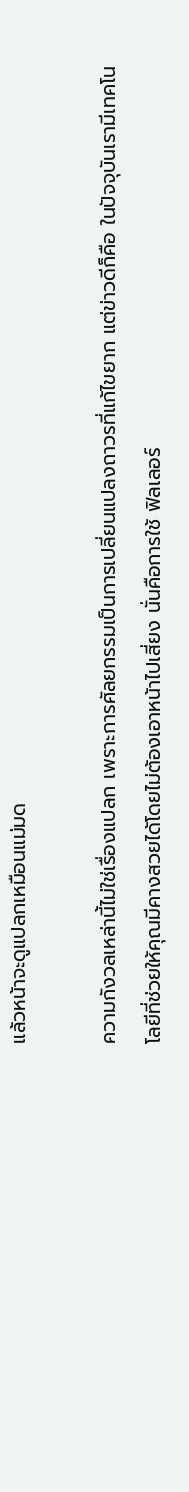แล้วหน้าจะดูแปลกเหมือนแม่มด

ความกังวลเหล่านี้ไม่ใช่เรื่องแปลก เพราะการศัลยกรรมเป็นการเปลี่ยนแปลงถาวรที่แก้ไขยาก แต่ข่าวดีก็คือ ในปัจจุบันเรามีเทคโนโลยีที่ช่วยให้คุณมีคางสวยได้โดยไม่ต้องเอาหน้าไปเสี่ยง นั่นคือการใช้ ฟิลเลอร์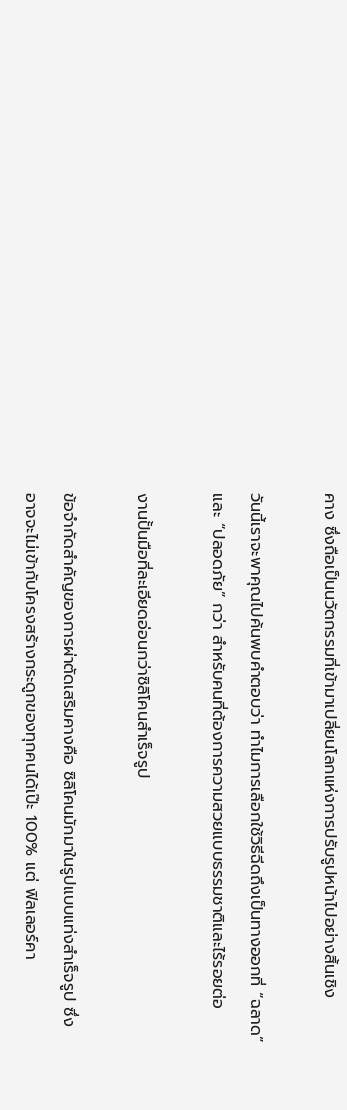คาง ซึ่งถือเป็นนวัตกรรมที่เข้ามาเปลี่ยนโลกแห่งการปรับรูปหน้าไปอย่างสิ้นเชิง

วันนี้เราจะพาคุณไปค้นพบคำตอบว่า ทำไมการเลือกใช้วิธีฉีดถึงเป็นทางออกที่ “ฉลาด” และ “ปลอดภัย” กว่า สำหรับคนที่ต้องการความสวยแบบธรรมชาติและไร้รอยต่อ

งานปั้นมือที่ละเอียดอ่อนกว่าซิลิโคนสำเร็จรูป

ข้อจำกัดสำคัญของการผ่าตัดเสริมคางคือ ซิลิโคนมักมาในรูปแบบแท่งสำเร็จรูป ซึ่งอาจจะไม่เข้ากับโครงสร้างกระดูกของทุกคนได้เป๊ะ 100% แต่ ฟิลเลอร์คา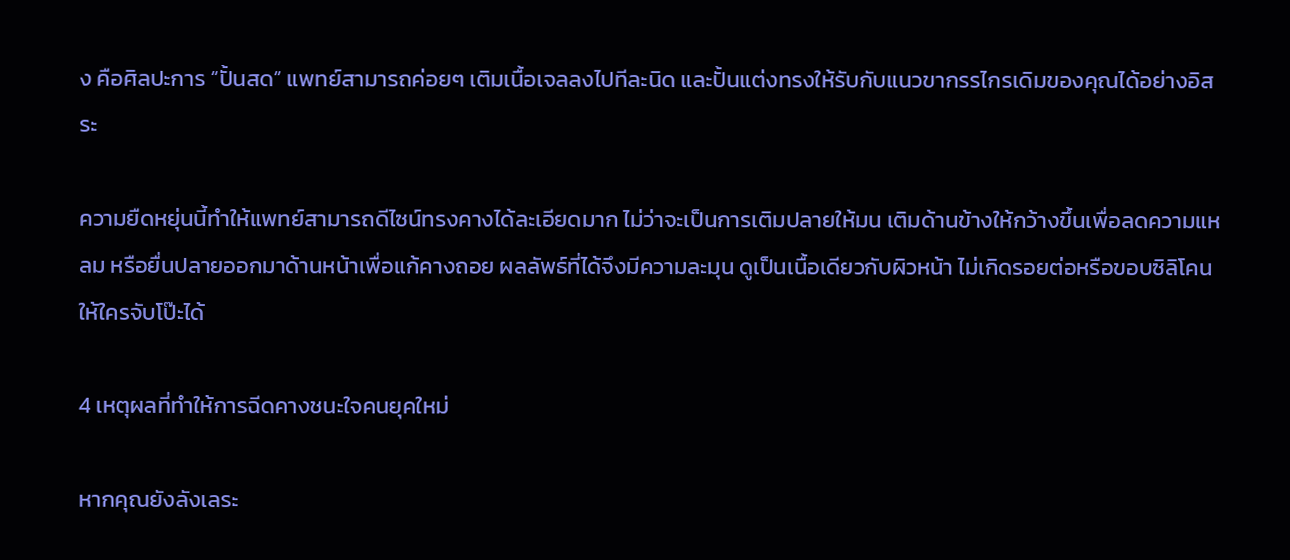ง คือศิลปะการ “ปั้นสด” แพทย์สามารถค่อยๆ เติมเนื้อเจลลงไปทีละนิด และปั้นแต่งทรงให้รับกับแนวขากรรไกรเดิมของคุณได้อย่างอิสระ

ความยืดหยุ่นนี้ทำให้แพทย์สามารถดีไซน์ทรงคางได้ละเอียดมาก ไม่ว่าจะเป็นการเติมปลายให้มน เติมด้านข้างให้กว้างขึ้นเพื่อลดความแหลม หรือยื่นปลายออกมาด้านหน้าเพื่อแก้คางถอย ผลลัพธ์ที่ได้จึงมีความละมุน ดูเป็นเนื้อเดียวกับผิวหน้า ไม่เกิดรอยต่อหรือขอบซิลิโคนให้ใครจับโป๊ะได้

4 เหตุผลที่ทำให้การฉีดคางชนะใจคนยุคใหม่

หากคุณยังลังเลระ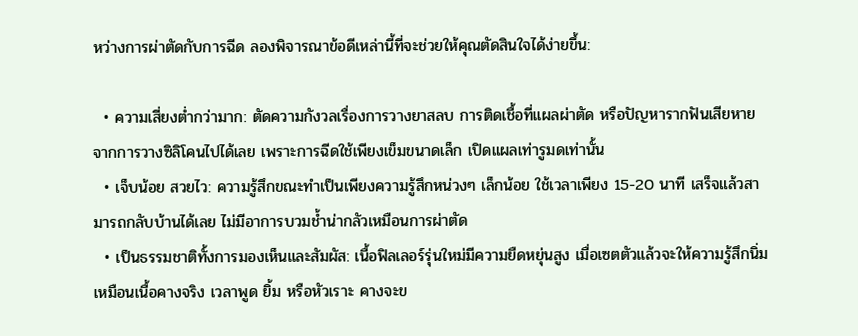หว่างการผ่าตัดกับการฉีด ลองพิจารณาข้อดีเหล่านี้ที่จะช่วยให้คุณตัดสินใจได้ง่ายขึ้น:

  • ความเสี่ยงต่ำกว่ามาก: ตัดความกังวลเรื่องการวางยาสลบ การติดเชื้อที่แผลผ่าตัด หรือปัญหารากฟันเสียหายจากการวางซิลิโคนไปได้เลย เพราะการฉีดใช้เพียงเข็มขนาดเล็ก เปิดแผลเท่ารูมดเท่านั้น
  • เจ็บน้อย สวยไว: ความรู้สึกขณะทำเป็นเพียงความรู้สึกหน่วงๆ เล็กน้อย ใช้เวลาเพียง 15-20 นาที เสร็จแล้วสามารถกลับบ้านได้เลย ไม่มีอาการบวมช้ำน่ากลัวเหมือนการผ่าตัด
  • เป็นธรรมชาติทั้งการมองเห็นและสัมผัส: เนื้อฟิลเลอร์รุ่นใหม่มีความยืดหยุ่นสูง เมื่อเซตตัวแล้วจะให้ความรู้สึกนิ่มเหมือนเนื้อคางจริง เวลาพูด ยิ้ม หรือหัวเราะ คางจะข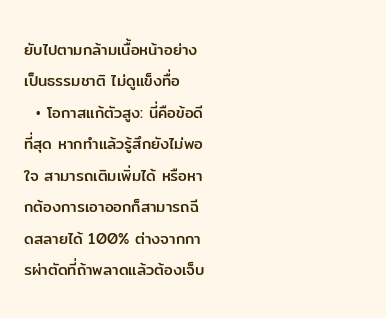ยับไปตามกล้ามเนื้อหน้าอย่างเป็นธรรมชาติ ไม่ดูแข็งทื่อ
  • โอกาสแก้ตัวสูง: นี่คือข้อดีที่สุด หากทำแล้วรู้สึกยังไม่พอใจ สามารถเติมเพิ่มได้ หรือหากต้องการเอาออกก็สามารถฉีดสลายได้ 100% ต่างจากการผ่าตัดที่ถ้าพลาดแล้วต้องเจ็บ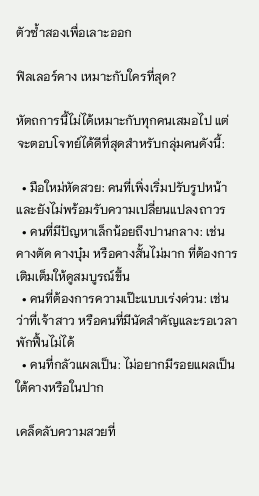ตัวซ้ำสองเพื่อเลาะออก

ฟิลเลอร์คาง เหมาะกับใครที่สุด?

หัตถการนี้ไม่ได้เหมาะกับทุกคนเสมอไป แต่จะตอบโจทย์ได้ดีที่สุดสำหรับกลุ่มคนดังนี้:

  • มือใหม่หัดสวย: คนที่เพิ่งเริ่มปรับรูปหน้าและยังไม่พร้อมรับความเปลี่ยนแปลงถาวร
  • คนที่มีปัญหาเล็กน้อยถึงปานกลาง: เช่น คางตัด คางบุ๋ม หรือคางสั้นไม่มาก ที่ต้องการเติมเต็มให้ดูสมบูรณ์ขึ้น
  • คนที่ต้องการความเป๊ะแบบเร่งด่วน: เช่น ว่าที่เจ้าสาว หรือคนที่มีนัดสำคัญและรอเวลาพักฟื้นไม่ได้
  • คนที่กลัวแผลเป็น: ไม่อยากมีรอยแผลเป็นใต้คางหรือในปาก

เคล็ดลับความสวยที่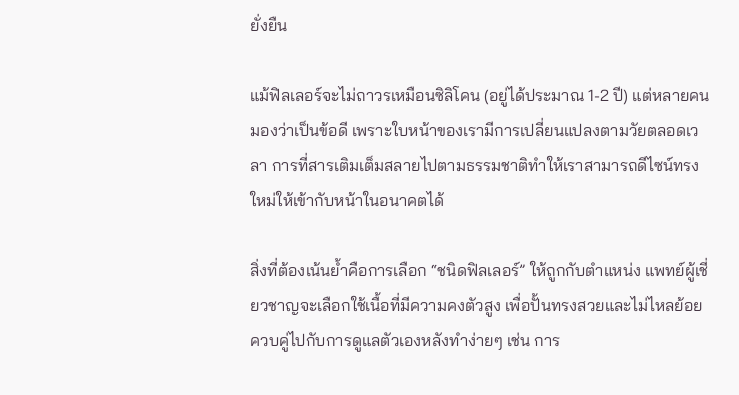ยั่งยืน

แม้ฟิลเลอร์จะไม่ถาวรเหมือนซิลิโคน (อยู่ได้ประมาณ 1-2 ปี) แต่หลายคนมองว่าเป็นข้อดี เพราะใบหน้าของเรามีการเปลี่ยนแปลงตามวัยตลอดเวลา การที่สารเติมเต็มสลายไปตามธรรมชาติทำให้เราสามารถดีไซน์ทรงใหม่ให้เข้ากับหน้าในอนาคตได้

สิ่งที่ต้องเน้นย้ำคือการเลือก “ชนิดฟิลเลอร์” ให้ถูกกับตำแหน่ง แพทย์ผู้เชี่ยวชาญจะเลือกใช้เนื้อที่มีความคงตัวสูง เพื่อปั้นทรงสวยและไม่ไหลย้อย ควบคู่ไปกับการดูแลตัวเองหลังทำง่ายๆ เช่น การ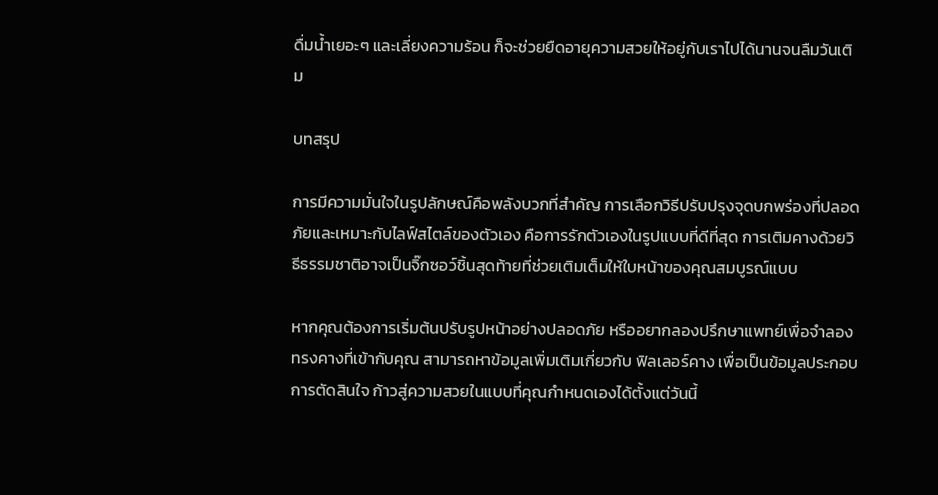ดื่มน้ำเยอะๆ และเลี่ยงความร้อน ก็จะช่วยยืดอายุความสวยให้อยู่กับเราไปได้นานจนลืมวันเติม

บทสรุป

การมีความมั่นใจในรูปลักษณ์คือพลังบวกที่สำคัญ การเลือกวิธีปรับปรุงจุดบกพร่องที่ปลอดภัยและเหมาะกับไลฟ์สไตล์ของตัวเอง คือการรักตัวเองในรูปแบบที่ดีที่สุด การเติมคางด้วยวิธีธรรมชาติอาจเป็นจิ๊กซอว์ชิ้นสุดท้ายที่ช่วยเติมเต็มให้ใบหน้าของคุณสมบูรณ์แบบ

หากคุณต้องการเริ่มต้นปรับรูปหน้าอย่างปลอดภัย หรืออยากลองปรึกษาแพทย์เพื่อจำลองทรงคางที่เข้ากับคุณ สามารถหาข้อมูลเพิ่มเติมเกี่ยวกับ ฟิลเลอร์คาง เพื่อเป็นข้อมูลประกอบการตัดสินใจ ก้าวสู่ความสวยในแบบที่คุณกำหนดเองได้ตั้งแต่วันนี้